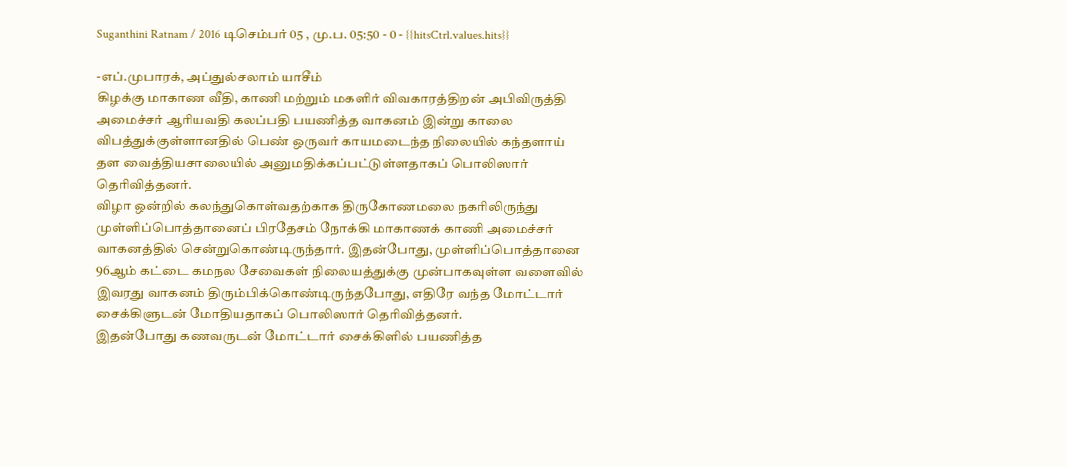Suganthini Ratnam / 2016 டிசெம்பர் 05 , மு.ப. 05:50 - 0 - {{hitsCtrl.values.hits}}

-எப்.முபாரக், அப்துல்சலாம் யாசீம்
கிழக்கு மாகாண வீதி, காணி மற்றும் மகளிர் விவகாரத்திறன் அபிவிருத்தி அமைச்சர் ஆரியவதி கலப்பதி பயணித்த வாகனம் இன்று காலை விபத்துக்குள்ளானதில் பெண் ஒருவர் காயமடைந்த நிலையில் கந்தளாய் தள வைத்தியசாலையில் அனுமதிக்கப்பட்டுள்ளதாகப் பொலிஸார் தெரிவித்தனர்.
விழா ஒன்றில் கலந்துகொள்வதற்காக திருகோணமலை நகரிலிருந்து முள்ளிப்பொத்தானைப் பிரதேசம் நோக்கி மாகாணக் காணி அமைச்சர் வாகனத்தில் சென்றுகொண்டிருந்தார். இதன்போது, முள்ளிப்பொத்தானை 96ஆம் கட்டை கமநல சேவைகள் நிலையத்துக்கு முன்பாகவுள்ள வளைவில் இவரது வாகனம் திரும்பிக்கொண்டிருந்தபோது, எதிரே வந்த மோட்டார் சைக்கிளுடன் மோதியதாகப் பொலிஸார் தெரிவித்தனர்.
இதன்போது கணவருடன் மோட்டார் சைக்கிளில் பயணித்த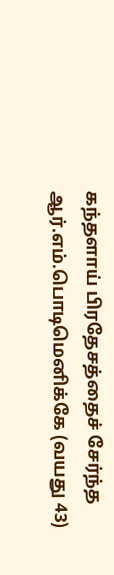கந்தளாய் பிரதேசத்தைச் சேர்ந்த ஆர்.எம்.பொடிமெனிக்கே (வயது 43)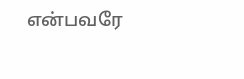என்பவரே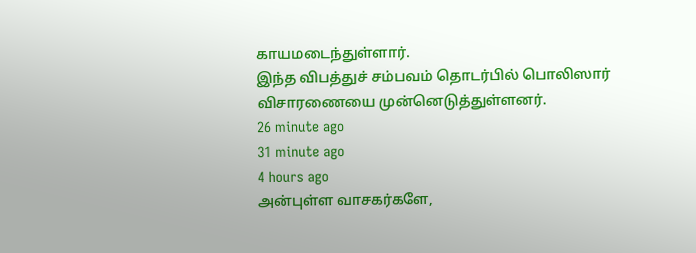காயமடைந்துள்ளார்.
இந்த விபத்துச் சம்பவம் தொடர்பில் பொலிஸார் விசாரணையை முன்னெடுத்துள்ளனர்.
26 minute ago
31 minute ago
4 hours ago
அன்புள்ள வாசகர்களே,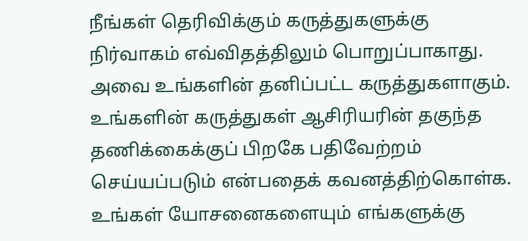நீங்கள் தெரிவிக்கும் கருத்துகளுக்கு நிர்வாகம் எவ்விதத்திலும் பொறுப்பாகாது. அவை உங்களின் தனிப்பட்ட கருத்துகளாகும். உங்களின் கருத்துகள் ஆசிரியரின் தகுந்த தணிக்கைக்குப் பிறகே பதிவேற்றம் செய்யப்படும் என்பதைக் கவனத்திற்கொள்க. உங்கள் யோசனைகளையும் எங்களுக்கு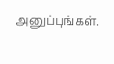அனுப்புங்கள்.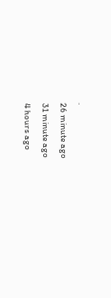.
26 minute ago
31 minute ago
4 hours ago